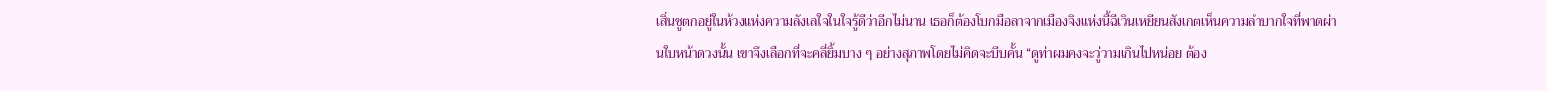เสิ่นชูตกอยู่ในห้วงแห่งความลังเลใจในใจรู้ดีว่าอีกไม่นาน เธอก็ต้องโบกมือลาจากเมืองจิงแห่งนี้ฉีเวินเหยียนสังเกตเห็นความลำบากใจที่พาดผ่านใบหน้าดวงนั้น เขาจึงเลือกที่จะคลี่ยิ้มบาง ๆ อย่างสุภาพโดยไม่คิดจะบีบคั้น “ดูท่าผมคงจะวู่วามเกินไปหน่อย ต้อง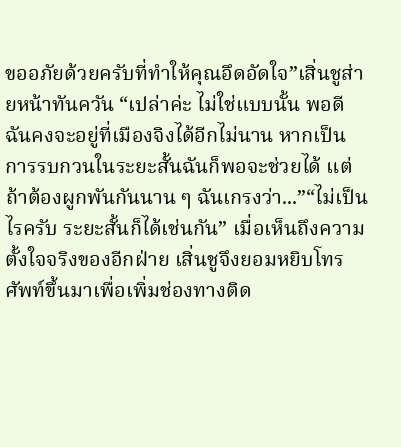ขออภัยด้วยครับที่ทำให้คุณอึดอัดใจ”เสิ่นชูส่ายหน้าทันควัน “เปล่าค่ะ ไม่ใช่แบบนั้น พอดีฉันคงจะอยู่ที่เมืองจิงได้อีกไม่นาน หากเป็นการรบกวนในระยะสั้นฉันก็พอจะช่วยได้ แต่ถ้าต้องผูกพันกันนาน ๆ ฉันเกรงว่า...”“ไม่เป็นไรครับ ระยะสั้นก็ได้เช่นกัน” เมื่อเห็นถึงความตั้งใจจริงของอีกฝ่าย เสิ่นชูจึงยอมหยิบโทรศัพท์ขึ้นมาเพื่อเพิ่มช่องทางติด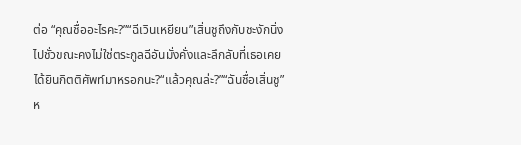ต่อ “คุณชื่ออะไรคะ?”“ฉีเวินเหยียน”เสิ่นชูถึงกับชะงักนิ่งไปชั่วขณะคงไม่ใช่ตระกูลฉีอันมั่งคั่งและลึกลับที่เธอเคยได้ยินกิตติศัพท์มาหรอกนะ?“แล้วคุณล่ะ?”“ฉันชื่อเสิ่นชู”ห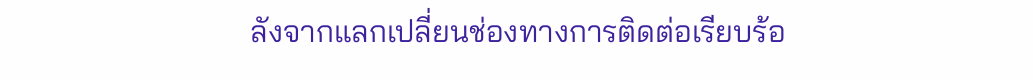ลังจากแลกเปลี่ยนช่องทางการติดต่อเรียบร้อ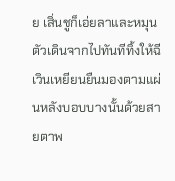ย เสิ่นชูก็เอ่ยลาและหมุนตัวเดินจากไปทันทีทิ้งให้ฉีเวินเหยียนยืนมองตามแผ่นหลังบอบบางนั้นด้วยสายตาพ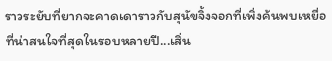ราวระยับที่ยากจะคาดเดาราวกับสุนัขจิ้งจอกที่เพิ่งค้นพบเหยื่อที่น่าสนใจที่สุดในรอบหลายปี...เสิ่น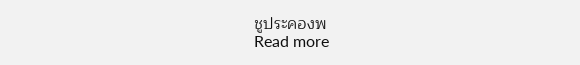ชูประคองพ
Read more